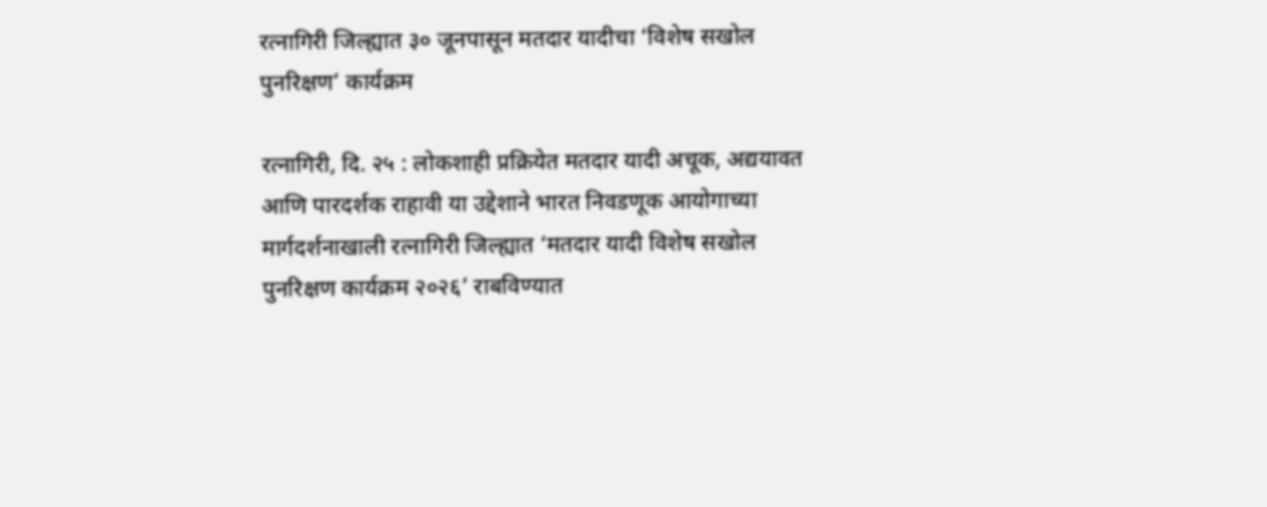रत्नागिरी जिल्ह्यात ३० जूनपासून मतदार यादीचा ‘विशेष सखोल पुनरिक्षण’ कार्यक्रम

रत्नागिरी, दि. २५ : लोकशाही प्रक्रियेत मतदार यादी अचूक, अद्ययावत आणि पारदर्शक राहावी या उद्देशाने भारत निवडणूक आयोगाच्या मार्गदर्शनाखाली रत्नागिरी जिल्ह्यात ‘मतदार यादी विशेष सखोल पुनरिक्षण कार्यक्रम २०२६’ राबविण्यात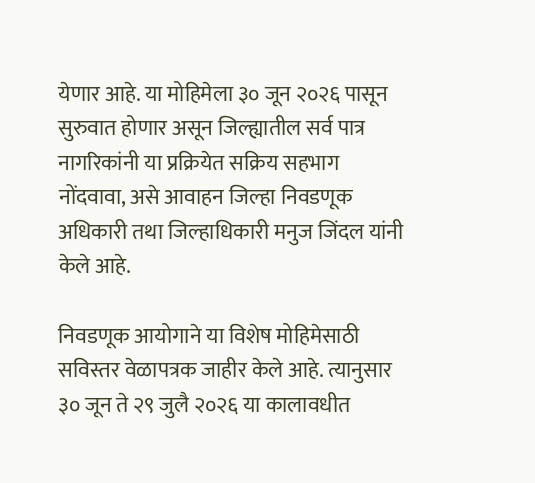येणार आहे. या मोहिमेला ३० जून २०२६ पासून सुरुवात होणार असून जिल्ह्यातील सर्व पात्र नागरिकांनी या प्रक्रियेत सक्रिय सहभाग नोंदवावा, असे आवाहन जिल्हा निवडणूक अधिकारी तथा जिल्हाधिकारी मनुज जिंदल यांनी केले आहे.

निवडणूक आयोगाने या विशेष मोहिमेसाठी सविस्तर वेळापत्रक जाहीर केले आहे. त्यानुसार ३० जून ते २९ जुलै २०२६ या कालावधीत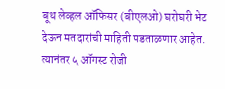बूथ लेव्हल ऑफिसर (बीएलओ) घरोघरी भेट देऊन मतदारांची माहिती पडताळणार आहेत. त्यानंतर ५ ऑगस्ट रोजी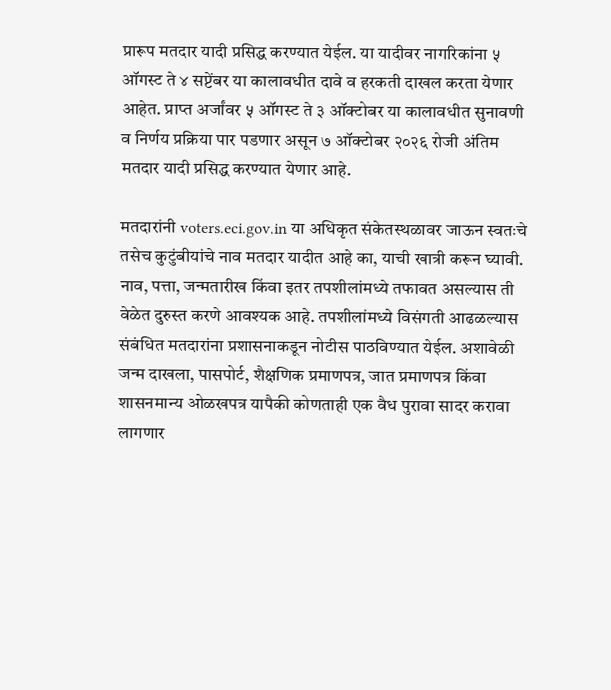प्रारूप मतदार यादी प्रसिद्ध करण्यात येईल. या यादीवर नागरिकांना ५ ऑगस्ट ते ४ सप्टेंबर या कालावधीत दावे व हरकती दाखल करता येणार आहेत. प्राप्त अर्जांवर ५ ऑगस्ट ते ३ ऑक्टोबर या कालावधीत सुनावणी व निर्णय प्रक्रिया पार पडणार असून ७ ऑक्टोबर २०२६ रोजी अंतिम मतदार यादी प्रसिद्ध करण्यात येणार आहे.

मतदारांनी voters.eci.gov.in या अधिकृत संकेतस्थळावर जाऊन स्वतःचे तसेच कुटुंबीयांचे नाव मतदार यादीत आहे का, याची खात्री करून घ्यावी. नाव, पत्ता, जन्मतारीख किंवा इतर तपशीलांमध्ये तफावत असल्यास ती वेळेत दुरुस्त करणे आवश्यक आहे. तपशीलांमध्ये विसंगती आढळल्यास संबंधित मतदारांना प्रशासनाकडून नोटीस पाठविण्यात येईल. अशावेळी जन्म दाखला, पासपोर्ट, शैक्षणिक प्रमाणपत्र, जात प्रमाणपत्र किंवा शासनमान्य ओळखपत्र यापैकी कोणताही एक वैध पुरावा सादर करावा लागणार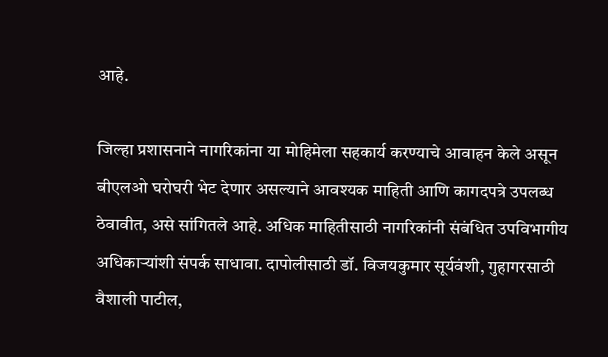आहे.

जिल्हा प्रशासनाने नागरिकांना या मोहिमेला सहकार्य करण्याचे आवाहन केले असून बीएलओ घरोघरी भेट देणार असल्याने आवश्यक माहिती आणि कागदपत्रे उपलब्ध ठेवावीत, असे सांगितले आहे. अधिक माहितीसाठी नागरिकांनी संबंधित उपविभागीय अधिकाऱ्यांशी संपर्क साधावा. दापोलीसाठी डॉ. विजयकुमार सूर्यवंशी, गुहागरसाठी वैशाली पाटील,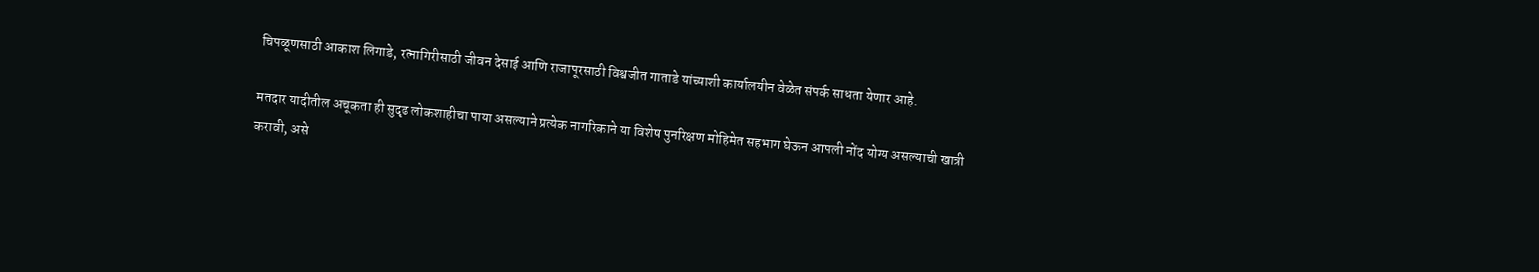चिपळूणसाठी आकाश लिगाडे, रत्नागिरीसाठी जीवन देसाई आणि राजापूरसाठी विश्वजीत गाताडे यांच्याशी कार्यालयीन वेळेत संपर्क साधता येणार आहे.

मतदार यादीतील अचूकता ही सुदृढ लोकशाहीचा पाया असल्याने प्रत्येक नागरिकाने या विशेष पुनरिक्षण मोहिमेत सहभाग घेऊन आपली नोंद योग्य असल्याची खात्री करावी, असे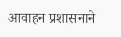आवाहन प्रशासनाने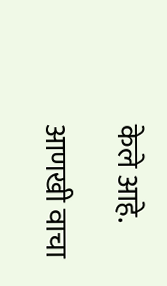केले आहे.

आणखी वाचा